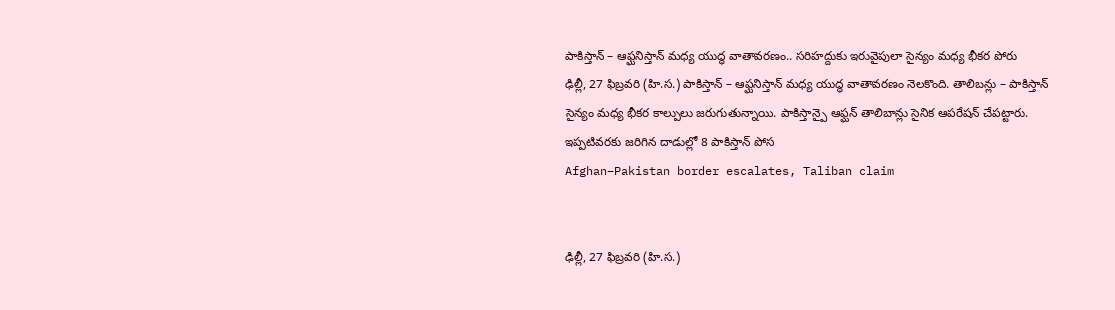పాకిస్తాన్ – ఆఫ్ఘనిస్తాన్ మధ్య యుద్ధ వాతావరణం.. సరిహద్దుకు ఇరువైపులా సైన్యం మధ్య భీకర పోరు
ఢిల్లీ, 27 ఫిబ్రవరి (హి.స.) పాకిస్తాన్ – ఆఫ్ఘనిస్తాన్ మధ్య యుద్ధ వాతావరణం నెలకొంది. తాలిబన్లు – పాకిస్తాన్ సైన్యం మధ్య భీకర కాల్పులు జరుగుతున్నాయి. పాకిస్తాన్పై ఆఫ్ఘన్ తాలిబాన్లు సైనిక ఆపరేషన్ చేపట్టారు. ఇప్పటివరకు జరిగిన దాడుల్లో 8 పాకిస్తాన్ పోస
Afghan–Pakistan border escalates, Taliban claim


ఢిల్లీ, 27 ఫిబ్రవరి (హి.స.)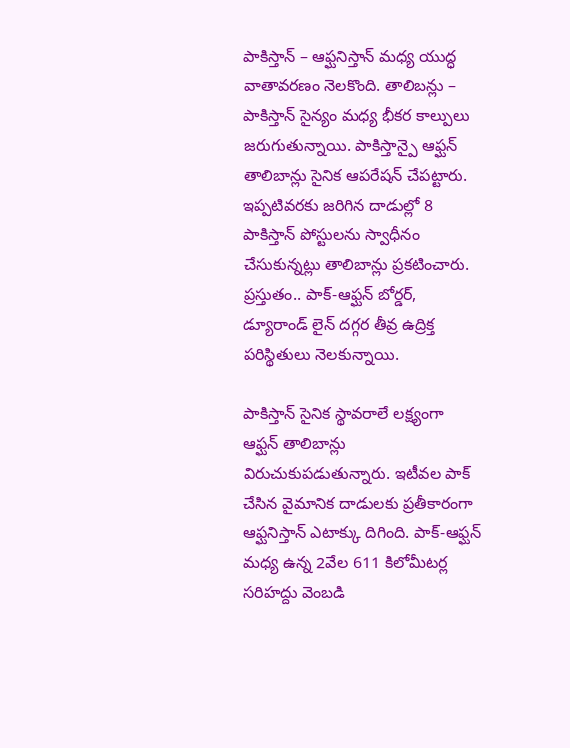పాకిస్తాన్ – ఆఫ్ఘనిస్తాన్ మధ్య యుద్ధ వాతావరణం నెలకొంది. తాలిబన్లు – పాకిస్తాన్ సైన్యం మధ్య భీకర కాల్పులు జరుగుతున్నాయి. పాకిస్తాన్పై ఆఫ్ఘన్ తాలిబాన్లు సైనిక ఆపరేషన్ చేపట్టారు. ఇప్పటివరకు జరిగిన దాడుల్లో 8 పాకిస్తాన్ పోస్టులను స్వాధీనం చేసుకున్నట్లు తాలిబాన్లు ప్రకటించారు. ప్రస్తుతం.. పాక్-ఆఫ్ఘన్ బోర్డర్, డ్యూరాండ్ లైన్ దగ్గర తీవ్ర ఉద్రిక్త పరిస్థితులు నెలకున్నాయి.

పాకిస్తాన్ సైనిక స్థావరాలే లక్ష్యంగా ఆఫ్ఘన్ తాలిబాన్లు విరుచుకుపడుతున్నారు. ఇటీవల పాక్ చేసిన వైమానిక దాడులకు ప్రతీకారంగా ఆఫ్ఘనిస్తాన్ ఎటాక్కు దిగింది. పాక్-ఆఫ్ఘన్ మధ్య ఉన్న 2వేల 611 కిలోమీటర్ల సరిహద్దు వెంబడి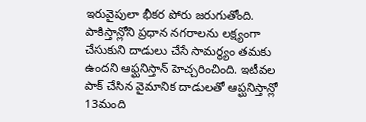ఇరువైపులా భీకర పోరు జరుగుతోంది. పాకిస్తాన్లోని ప్రధాన నగరాలను లక్ష్యంగా చేసుకుని దాడులు చేసే సామర్థ్యం తమకు ఉందని ఆఫ్ఘనిస్తాన్ హెచ్చరించింది. ఇటీవల పాక్ చేసిన వైమానిక దాడులతో ఆప్ఘనిస్తాన్లో 13మంది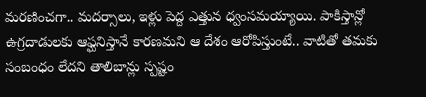మరణించగా.. మదర్సాలు, ఇళ్లు పెద్ద ఎత్తున ధ్వంసమయ్యాయి. పాకిస్తాన్లో ఉగ్రదాడులకు ఆఫ్ఘనిస్తానే కారణమని ఆ దేశం ఆరోపిస్తుంటే.. వాటితో తమకు సంబంధం లేదని తాలిబాన్లు స్పష్టం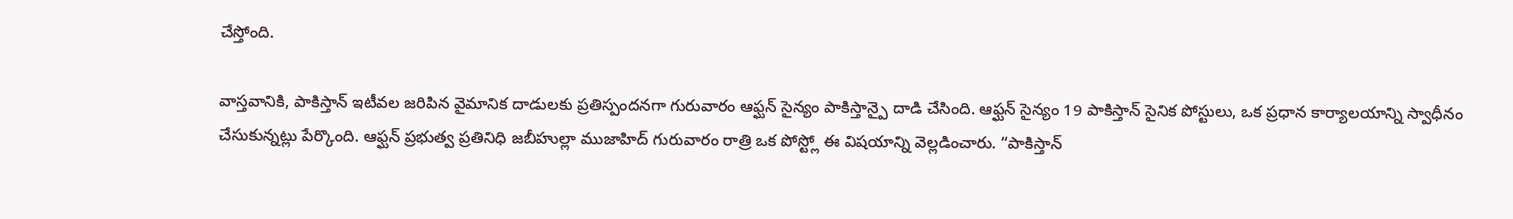చేస్తోంది.

వాస్తవానికి, పాకిస్తాన్ ఇటీవల జరిపిన వైమానిక దాడులకు ప్రతిస్పందనగా గురువారం ఆఫ్ఘన్ సైన్యం పాకిస్తాన్పై దాడి చేసింది. ఆఫ్ఘన్ సైన్యం 19 పాకిస్తాన్ సైనిక పోస్టులు, ఒక ప్రధాన కార్యాలయాన్ని స్వాధీనం చేసుకున్నట్లు పేర్కొంది. ఆఫ్ఘన్ ప్రభుత్వ ప్రతినిధి జబీహుల్లా ముజాహిద్ గురువారం రాత్రి ఒక పోస్ట్లో ఈ విషయాన్ని వెల్లడించారు. “పాకిస్తాన్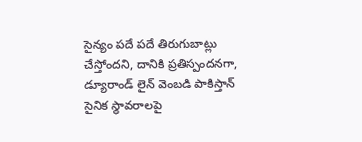సైన్యం పదే పదే తిరుగుబాట్లు చేస్తోందని, దానికి ప్రతిస్పందనగా, డ్యూరాండ్ లైన్ వెంబడి పాకిస్తాన్ సైనిక స్థావరాలపై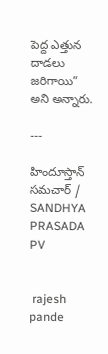పెద్ద ఎత్తున దాడలు జరిగాయి” అని అన్నారు.

---

హిందూస్తాన్ సమచార్ / SANDHYA PRASADA PV


 rajesh pande